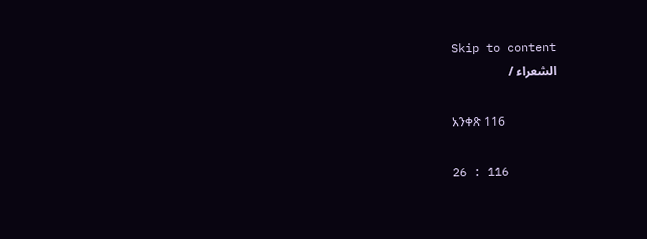Skip to content
الشعراء /

አንቀጽ 116

26 : 116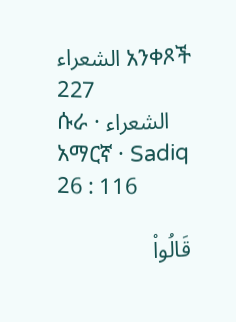الشعراء አንቀጾች 227
ሱራ · الشعراء
አማርኛ · Sadiq
26 : 116

قَالُواْ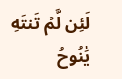لَئِن لَّمۡ تَنتَهِ يَٰنُوحُ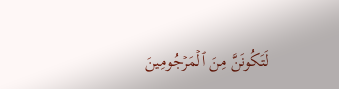لَتَكُونَنَّ مِنَ ٱلۡمَرۡجُومِينَ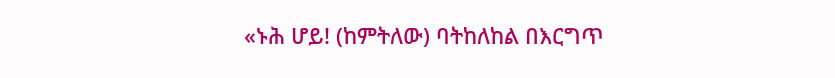«ኑሕ ሆይ! (ከምትለው) ባትከለከል በእርግጥ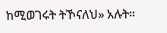ከሚወገሩት ትኾናለህ» አሉት፡፡